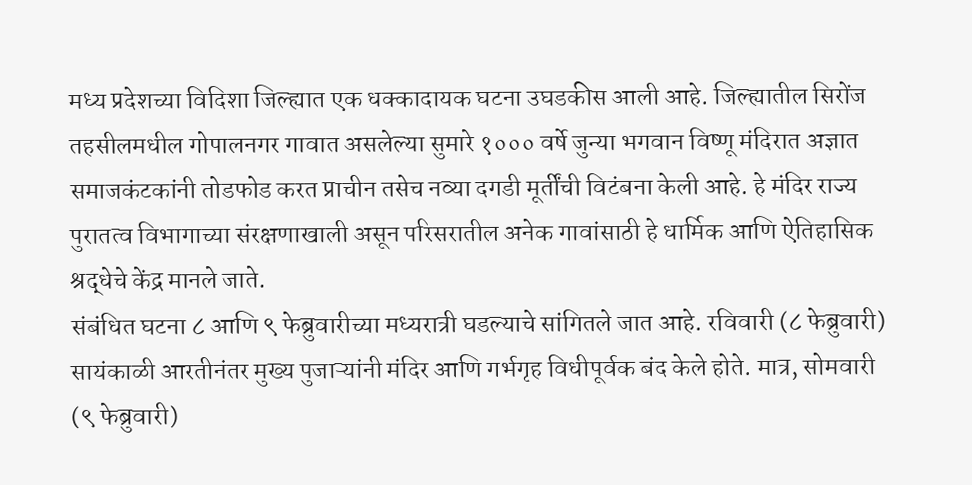मध्य प्रदेशच्या विदिशा जिल्ह्यात एक धक्कादायक घटना उघडकीस आली आहे. जिल्ह्यातील सिरोंज तहसीलमधील गोपालनगर गावात असलेल्या सुमारे १००० वर्षे जुन्या भगवान विष्णू मंदिरात अज्ञात समाजकंटकांनी तोडफोड करत प्राचीन तसेच नव्या दगडी मूर्तींची विटंबना केली आहे. हे मंदिर राज्य पुरातत्व विभागाच्या संरक्षणाखाली असून परिसरातील अनेक गावांसाठी हे धार्मिक आणि ऐतिहासिक श्रद्धेचे केंद्र मानले जाते.
संबंधित घटना ८ आणि ९ फेब्रुवारीच्या मध्यरात्री घडल्याचे सांगितले जात आहे. रविवारी (८ फेब्रुवारी) सायंकाळी आरतीनंतर मुख्य पुजाऱ्यांनी मंदिर आणि गर्भगृह विधीपूर्वक बंद केले होते. मात्र, सोमवारी (९ फेब्रुवारी)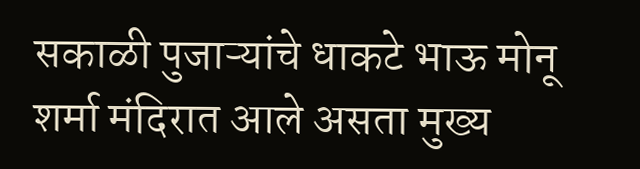सकाळी पुजाऱ्यांचे धाकटे भाऊ मोनू शर्मा मंदिरात आले असता मुख्य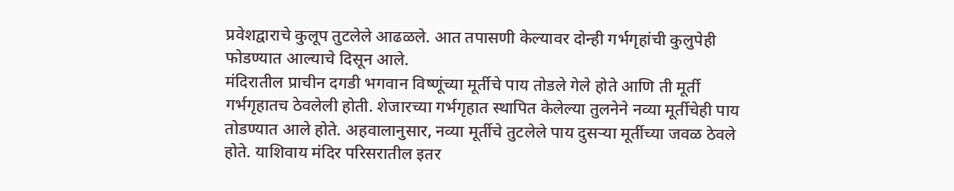प्रवेशद्वाराचे कुलूप तुटलेले आढळले. आत तपासणी केल्यावर दोन्ही गर्भगृहांची कुलुपेही फोडण्यात आल्याचे दिसून आले.
मंदिरातील प्राचीन दगडी भगवान विष्णूंच्या मूर्तीचे पाय तोडले गेले होते आणि ती मूर्ती गर्भगृहातच ठेवलेली होती. शेजारच्या गर्भगृहात स्थापित केलेल्या तुलनेने नव्या मूर्तीचेही पाय तोडण्यात आले होते. अहवालानुसार, नव्या मूर्तीचे तुटलेले पाय दुसऱ्या मूर्तीच्या जवळ ठेवले होते. याशिवाय मंदिर परिसरातील इतर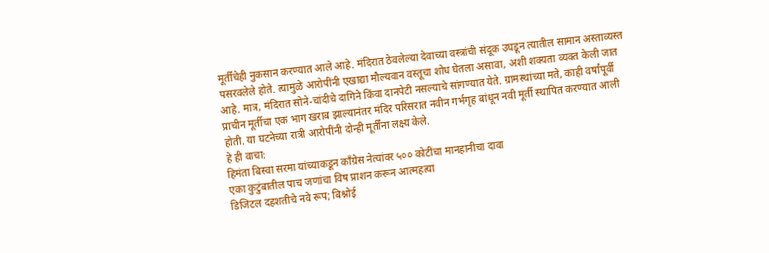मूर्तींचेही नुकसान करण्यात आले आहे. मंदिरात ठेवलेल्या देवाच्या वस्त्रांची संदूक उघडून त्यातील सामान अस्ताव्यस्त पसरवलेले होते. त्यामुळे आरोपींनी एखाद्या मौल्यवान वस्तूचा शोध घेतला असावा, अशी शक्यता व्यक्त केली जात आहे. मात्र, मंदिरात सोने-चांदीचे दागिने किंवा दानपेटी नसल्याचे सांगण्यात येते. ग्रामस्थांच्या मते, काही वर्षांपूर्वी प्राचीन मूर्तीचा एक भाग खराब झाल्यानंतर मंदिर परिसरात नवीन गर्भगृह बांधून नवी मूर्ती स्थापित करण्यात आली होती. या घटनेच्या रात्री आरोपींनी दोन्ही मूर्तींना लक्ष्य केले.
हे ही वाचा:
हिमंता बिस्वा सरमा यांच्याकडून काँग्रेस नेत्यांवर ५०० कोटींचा मानहानीचा दावा
एका कुटुंबातील पाच जणांचा विष प्राशन करून आत्महत्या
डिजिटल दहशतीचे नवे रूप; बिश्नोई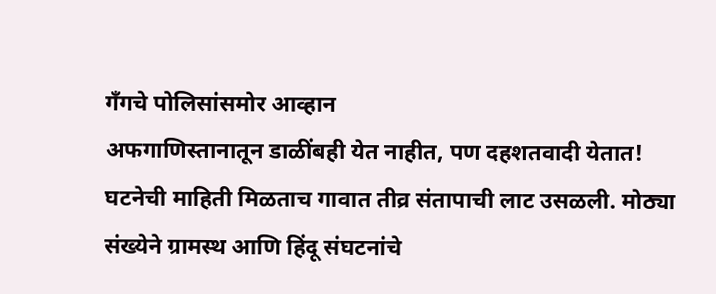गँगचे पोलिसांसमोर आव्हान
अफगाणिस्तानातून डाळींबही येत नाहीत, पण दहशतवादी येतात!
घटनेची माहिती मिळताच गावात तीव्र संतापाची लाट उसळली. मोठ्या संख्येने ग्रामस्थ आणि हिंदू संघटनांचे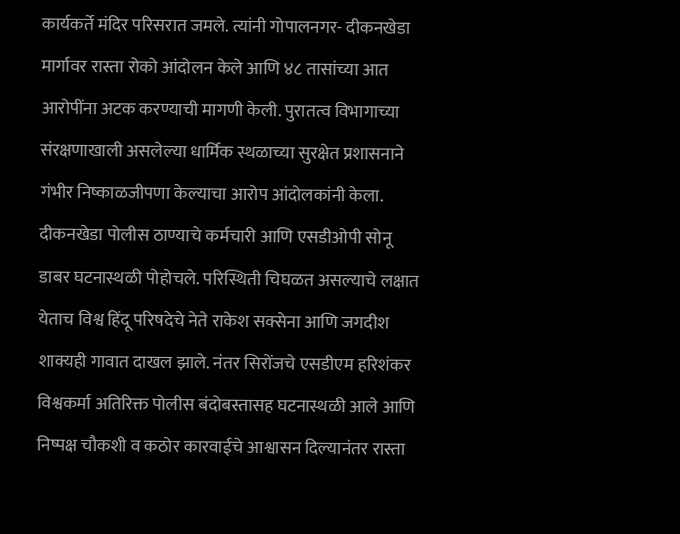कार्यकर्ते मंदिर परिसरात जमले. त्यांनी गोपालनगर- दीकनखेडा मार्गावर रास्ता रोको आंदोलन केले आणि ४८ तासांच्या आत आरोपींना अटक करण्याची मागणी केली. पुरातत्व विभागाच्या संरक्षणाखाली असलेल्या धार्मिक स्थळाच्या सुरक्षेत प्रशासनाने गंभीर निष्काळजीपणा केल्याचा आरोप आंदोलकांनी केला. दीकनखेडा पोलीस ठाण्याचे कर्मचारी आणि एसडीओपी सोनू डाबर घटनास्थळी पोहोचले. परिस्थिती चिघळत असल्याचे लक्षात येताच विश्व हिंदू परिषदेचे नेते राकेश सक्सेना आणि जगदीश शाक्यही गावात दाखल झाले. नंतर सिरोंजचे एसडीएम हरिशंकर विश्वकर्मा अतिरिक्त पोलीस बंदोबस्तासह घटनास्थळी आले आणि निष्पक्ष चौकशी व कठोर कारवाईचे आश्वासन दिल्यानंतर रास्ता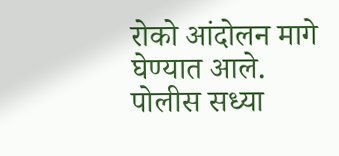रोको आंदोलन मागे घेण्यात आले. पोलीस सध्या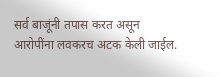सर्व बाजूंनी तपास करत असून आरोपींना लवकरच अटक केली जाईल.